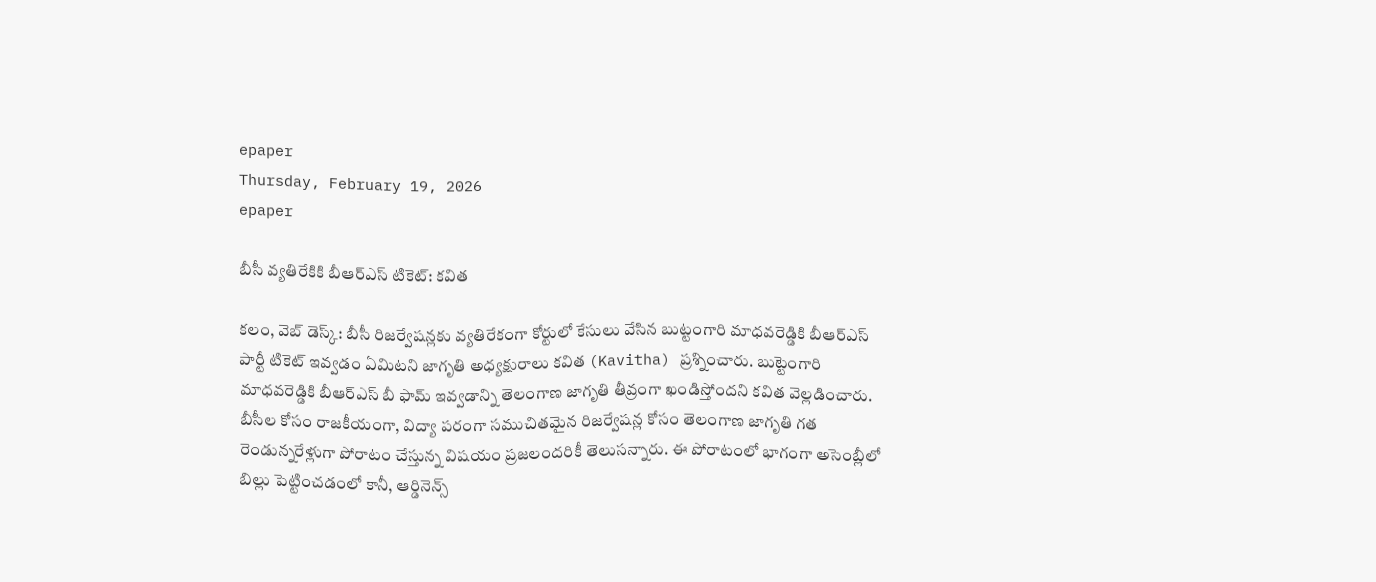epaper
Thursday, February 19, 2026
epaper

బీసీ వ్య‌తిరేకికి బీఆర్ఎస్ టికెట్: క‌విత‌

క‌లం, వెబ్ డెస్క్‌: బీసీ రిజర్వేషన్లకు వ్యతిరేకంగా కోర్టులో కేసులు వేసిన బుట్టంగారి మాధవరెడ్డికి బీఆర్ఎస్ పార్టీ టికెట్ ఇవ్వడం ఏమిటని జాగృతి అధ్యక్షురాలు కవిత (Kavitha) ప్రశ్నించారు. బుట్టెంగారి మాధవరెడ్డికి బీఆర్ఎస్ బీ ఫామ్ ఇవ్వడాన్ని తెలంగాణ జాగృతి తీవ్రంగా ఖండిస్తోంద‌ని క‌విత వెల్ల‌డించారు. బీసీల కోసం రాజ‌కీయంగా, విద్యా ప‌రంగా స‌ముచిత‌మైన రిజ‌ర్వేష‌న్ల కోసం తెలంగాణ జాగృతి గ‌త రెండున్న‌రేళ్లుగా పోరాటం చేస్తున్న విష‌యం ప్ర‌జ‌లంద‌రికీ తెలుస‌న్నారు. ఈ పోరాటంలో భాగంగా అసెంబ్లీలో బిల్లు పెట్టించ‌డంలో కానీ, ఆర్డినెన్స్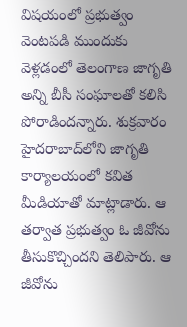విష‌యంలో ప్ర‌భుత్వం వెంట‌ప‌డి ముందుకు వెళ్ల‌డంలో తెలంగాణ జాగృతి అన్ని బీసీ సంఘాల‌తో క‌లిసి పోరాడింద‌న్నారు. శుక్రవారం హైదరాబాద్‌లోని జాగృతి కార్యాలయంలో కవిత మీడియాతో మాట్లాడారు. ఆ త‌ర్వాత ప్ర‌భుత్వం ఓ జీవోను తీసుకొచ్చింద‌ని తెలిపారు. ఆ జీవోను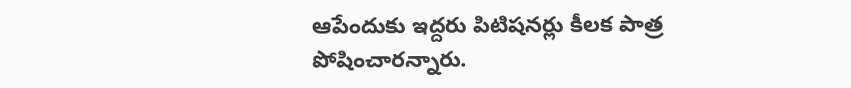ఆపేందుకు ఇద్ద‌రు పిటిష‌న‌ర్లు కీల‌క పాత్ర పోషించార‌న్నారు.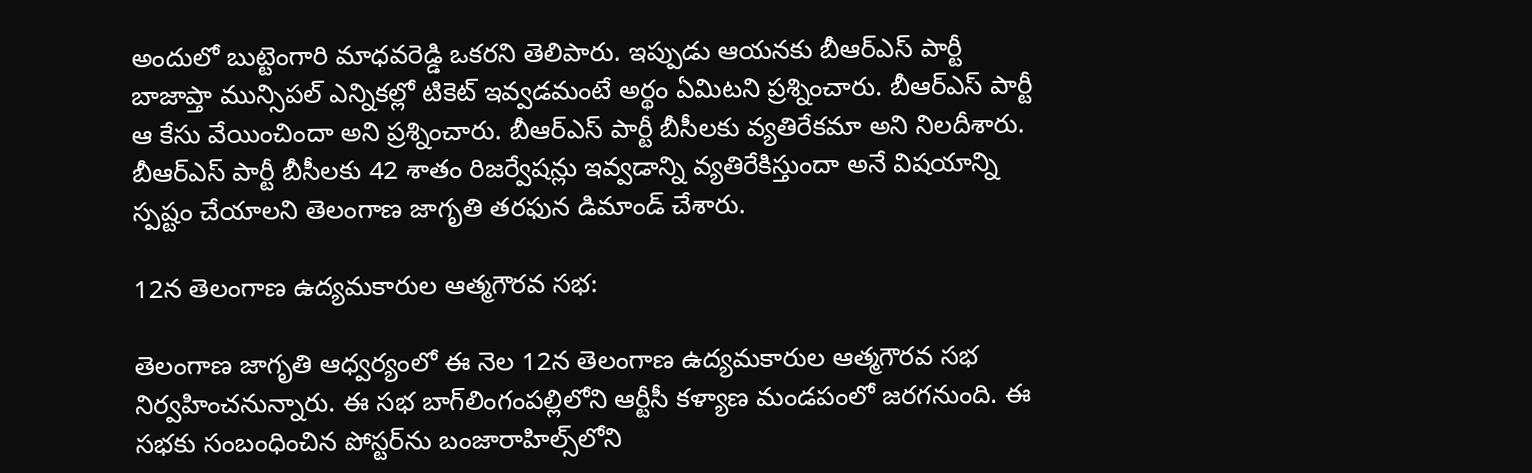అందులో బుట్టెంగారి మాధవరెడ్డి ఒక‌ర‌ని తెలిపారు. ఇప్పుడు ఆయ‌న‌కు బీఆర్ఎస్ పార్టీ బాజాప్తా మున్సిప‌ల్ ఎన్నిక‌ల్లో టికెట్ ఇవ్వ‌డ‌మంటే అర్థం ఏమిట‌ని ప్ర‌శ్నించారు. బీఆర్ఎస్ పార్టీ ఆ కేసు వేయించిందా అని ప్ర‌శ్నించారు. బీఆర్ఎస్ పార్టీ బీసీల‌కు వ్య‌తిరేక‌మా అని నిల‌దీశారు. బీఆర్ఎస్ పార్టీ బీసీల‌కు 42 శాతం రిజ‌ర్వేష‌న్లు ఇవ్వ‌డాన్ని వ్య‌తిరేకిస్తుందా అనే విష‌యాన్ని స్ప‌ష్టం చేయాల‌ని తెలంగాణ జాగృతి త‌ర‌ఫున డిమాండ్ చేశారు.

12న తెలంగాణ ఉద్యమకారుల ఆత్మగౌరవ సభ:

తెలంగాణ జాగృతి ఆధ్వర్యంలో ఈ నెల 12న తెలంగాణ ఉద్యమకారుల ఆత్మగౌరవ సభ నిర్వహించనున్నారు. ఈ సభ బాగ్‌లింగంపల్లిలోని ఆర్టీసీ కళ్యాణ మండపంలో జరగనుంది. ఈ సభకు సంబంధించిన పోస్టర్‌ను బంజారాహిల్స్‌లోని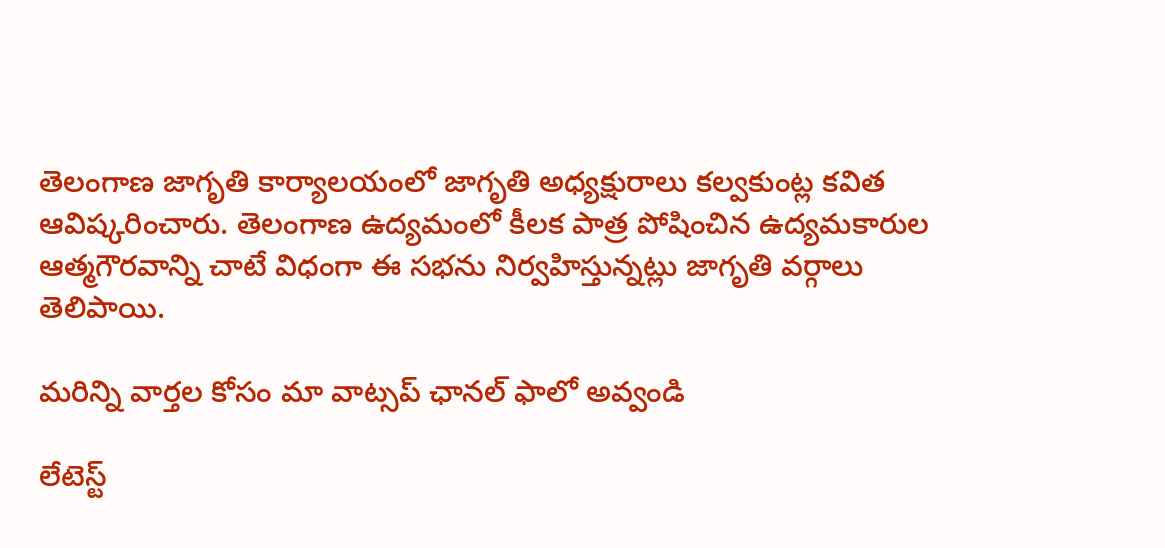తెలంగాణ జాగృతి కార్యాలయంలో జాగృతి అధ్యక్షురాలు కల్వకుంట్ల కవిత ఆవిష్కరించారు. తెలంగాణ ఉద్యమంలో కీలక పాత్ర పోషించిన ఉద్యమకారుల ఆత్మగౌరవాన్ని చాటే విధంగా ఈ సభను నిర్వహిస్తున్నట్లు జాగృతి వర్గాలు తెలిపాయి.

మ‌రిన్ని వార్త‌ల కోసం మా వాట్స‌ప్ ఛాన‌ల్ ఫాలో అవ్వండి

లేటెస్ట్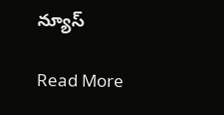న్యూస్‌

Read More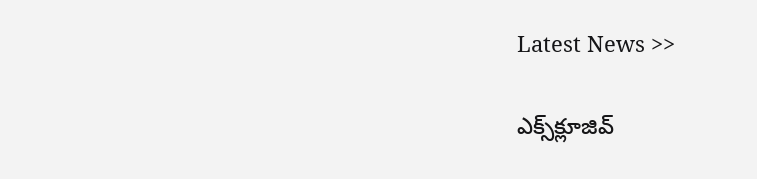Latest News >>

ఎక్స్‌క్లూజివ్‌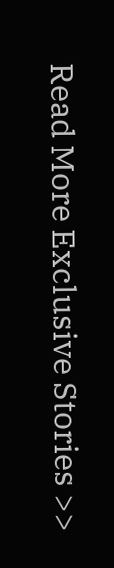Read More Exclusive Stories >>